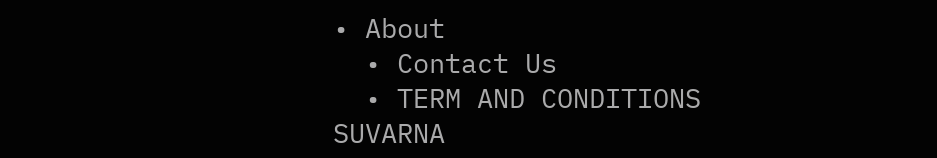• About
  • Contact Us
  • TERM AND CONDITIONS
SUVARNA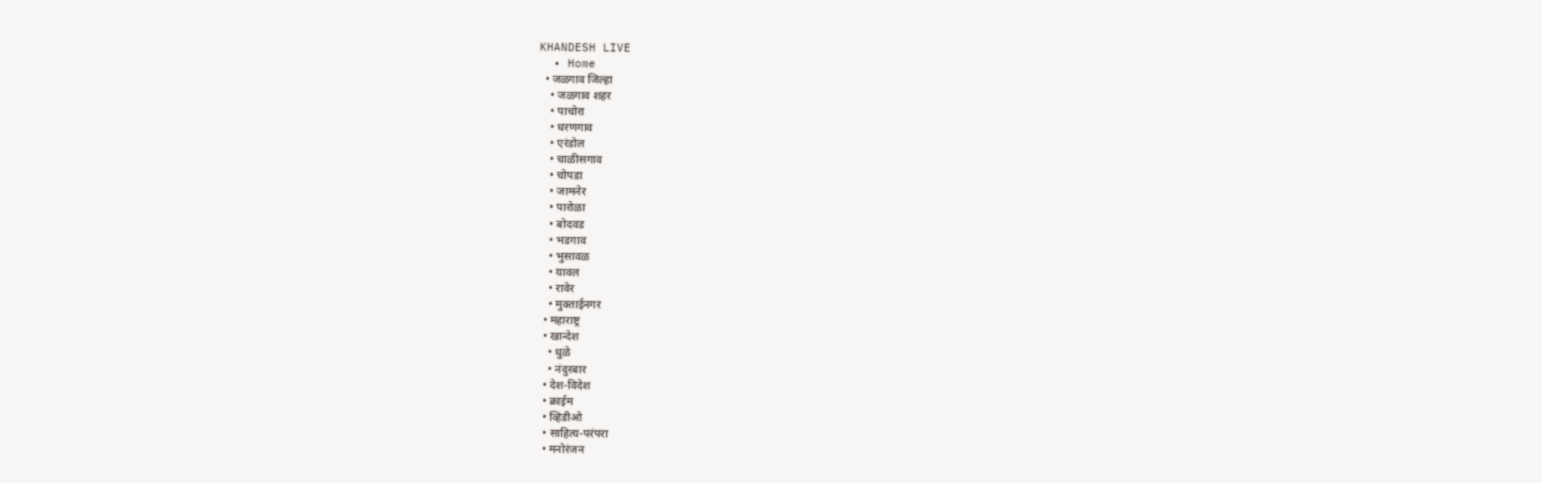KHANDESH LIVE
  • Home
  • जळगाव जिल्हा
    • जळगाव शहर
    • पाचोरा
    • धरणगाव
    • एरंडोल
    • चाळीसगाव
    • चोपडा
    • जामनेर
    • पारोळा
    • बोदवड
    • भडगाव
    • भुसावळ
    • यावल
    • रावेर
    • मुक्ताईनगर
  • महाराष्ट्र
  • खान्देश
    • धुळे
    • नंदुरबार
  • देश-विदेश
  • क्राईम
  • व्हिडीओ
  • साहित्य-परंपरा
  • मनोरंजन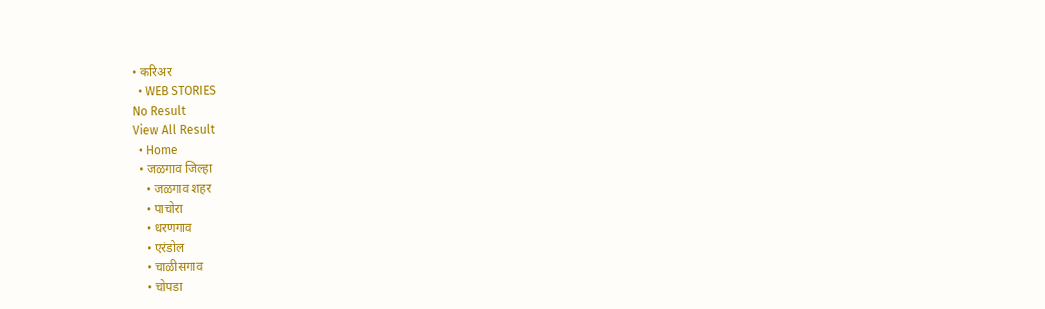• करिअर
  • WEB STORIES
No Result
View All Result
  • Home
  • जळगाव जिल्हा
    • जळगाव शहर
    • पाचोरा
    • धरणगाव
    • एरंडोल
    • चाळीसगाव
    • चोपडा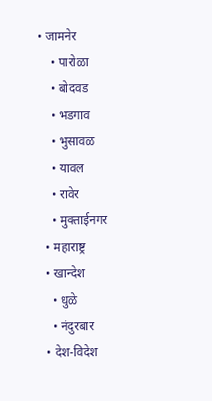• जामनेर
    • पारोळा
    • बोदवड
    • भडगाव
    • भुसावळ
    • यावल
    • रावेर
    • मुक्ताईनगर
  • महाराष्ट्र
  • खान्देश
    • धुळे
    • नंदुरबार
  • देश-विदेश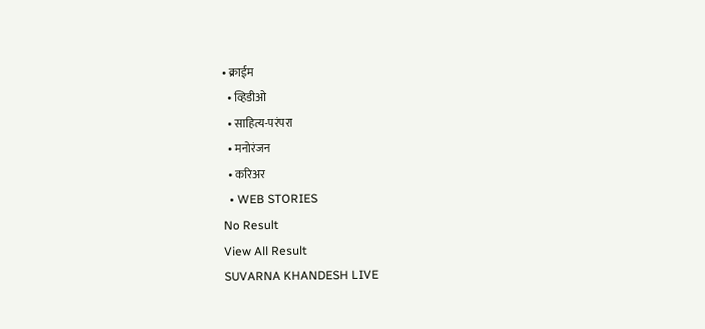• क्राईम
  • व्हिडीओ
  • साहित्य-परंपरा
  • मनोरंजन
  • करिअर
  • WEB STORIES
No Result
View All Result
SUVARNA KHANDESH LIVE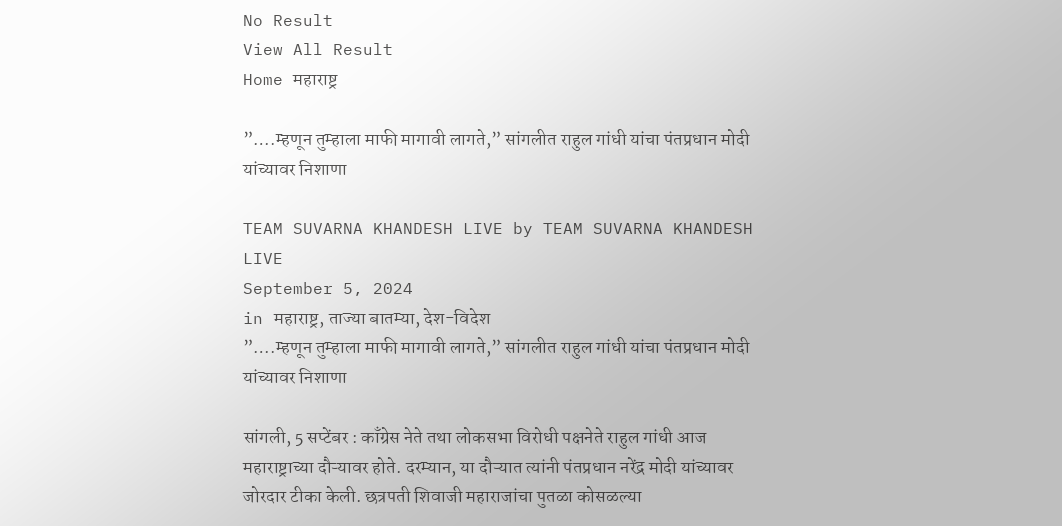No Result
View All Result
Home महाराष्ट्र

”….म्हणून तुम्हाला माफी मागावी लागते,” सांगलीत राहुल गांधी यांचा पंतप्रधान मोदी यांच्यावर निशाणा

TEAM SUVARNA KHANDESH LIVE by TEAM SUVARNA KHANDESH LIVE
September 5, 2024
in महाराष्ट्र, ताज्या बातम्या, देश-विदेश
”….म्हणून तुम्हाला माफी मागावी लागते,” सांगलीत राहुल गांधी यांचा पंतप्रधान मोदी यांच्यावर निशाणा

सांगली, 5 सप्टेंबर : काँग्रेस नेते तथा लोकसभा विरोधी पक्षनेते राहुल गांधी आज महाराष्ट्राच्या दौऱ्यावर होते. दरम्यान, या दौऱ्यात त्यांनी पंतप्रधान नरेंद्र मोदी यांच्यावर जोरदार टीका केली. छत्रपती शिवाजी महाराजांचा पुतळा कोसळल्या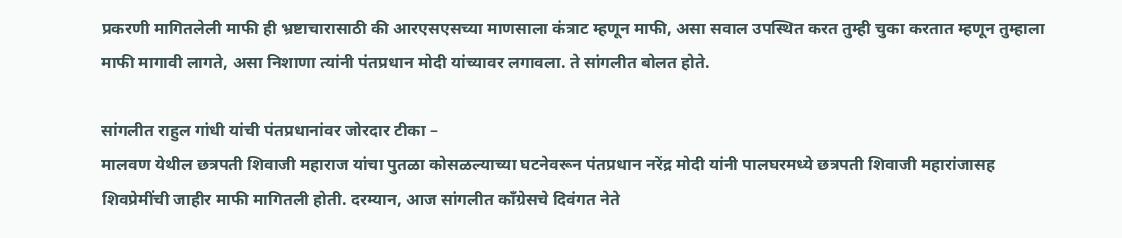प्रकरणी मागितलेली माफी ही भ्रष्टाचारासाठी की आरएसएसच्या माणसाला कंत्राट म्हणून माफी, असा सवाल उपस्थित करत तुम्ही चुका करतात म्हणून तुम्हाला माफी मागावी लागते, असा निशाणा त्यांनी पंतप्रधान मोदी यांच्यावर लगावला. ते सांगलीत बोलत होते.

सांगलीत राहुल गांधी यांची पंतप्रधानांवर जोरदार टीका –
मालवण येथील छत्रपती शिवाजी महाराज यांचा पुतळा कोसळल्याच्या घटनेवरून पंतप्रधान नरेंद्र मोदी यांनी पालघरमध्ये छत्रपती शिवाजी महारांजासह शिवप्रेमींची जाहीर माफी मागितली होती. दरम्यान, आज सांगलीत काँग्रेसचे दिवंगत नेते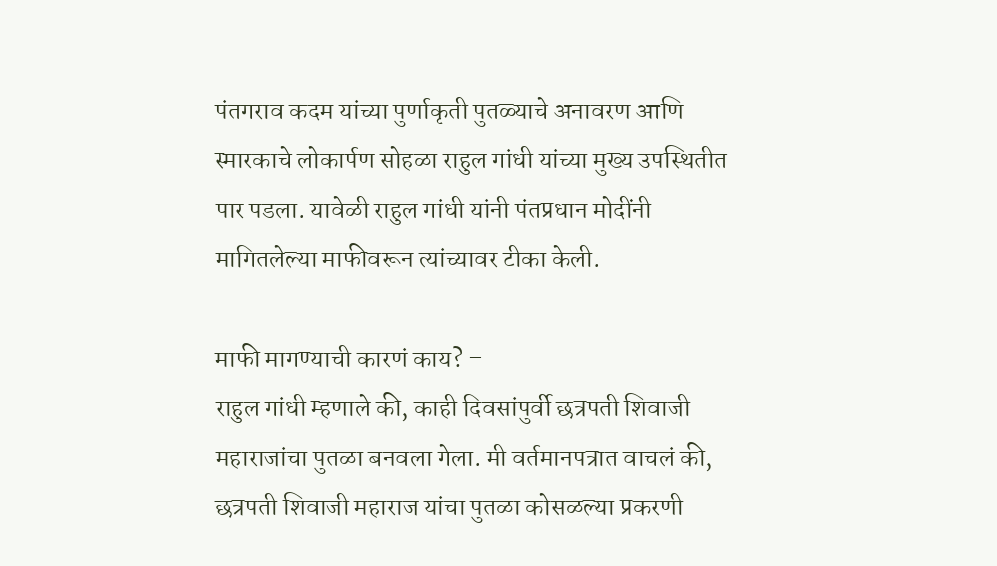पंतगराव कदम यांच्या पुर्णाकृती पुतळ्याचे अनावरण आणि स्मारकाचे लोकार्पण सोहळा राहुल गांधी यांच्या मुख्य उपस्थितीत पार पडला. यावेळी राहुल गांधी यांनी पंतप्रधान मोदींनी मागितलेल्या माफीवरून त्यांच्यावर टीका केली.

माफी मागण्याची कारणं काय? –
राहुल गांधी म्हणाले की, काही दिवसांपुर्वी छत्रपती शिवाजी महाराजांचा पुतळा बनवला गेला. मी वर्तमानपत्रात वाचलं की, छत्रपती शिवाजी महाराज यांचा पुतळा कोसळल्या प्रकरणी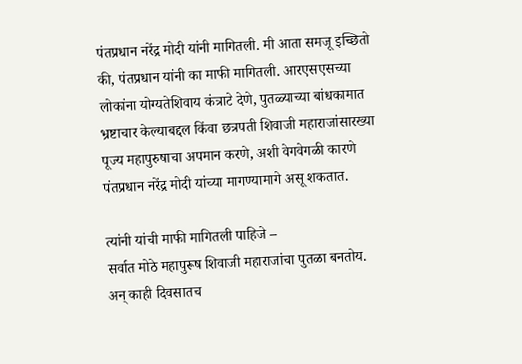पंतप्रधान नरेंद्र मोदी यांनी मागितली. मी आता समजू इच्छितो की, पंतप्रधान यांनी का माफी मागितली. आरएसएसच्या लोकांना योग्यतेशिवाय कंत्राटे देणे, पुतळ्याच्या बांधकामात भ्रष्टाचार केल्याबद्दल किंवा छत्रपती शिवाजी महाराजांसारख्या पूज्य महापुरुषाचा अपमान करणे, अशी वेगवेगळी कारणे पंतप्रधान नरेंद्र मोदी यांच्या मागण्यामागे असू शकतात.

त्यांनी यांची माफी मागितली पाहिजे –
सर्वात मोठे महापुरूष शिवाजी महाराजांचा पुतळा बनतोय. अन् काही दिवसातच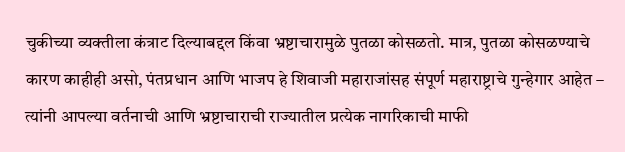चुकीच्या व्यक्तीला कंत्राट दिल्याबद्दल किंवा भ्रष्टाचारामुळे पुतळा कोसळतो. मात्र, पुतळा कोसळण्याचे कारण काहीही असो, पंतप्रधान आणि भाजप हे शिवाजी महाराजांसह संपूर्ण महाराष्ट्राचे गुन्हेगार आहेत – त्यांनी आपल्या वर्तनाची आणि भ्रष्टाचाराची राज्यातील प्रत्येक नागरिकाची माफी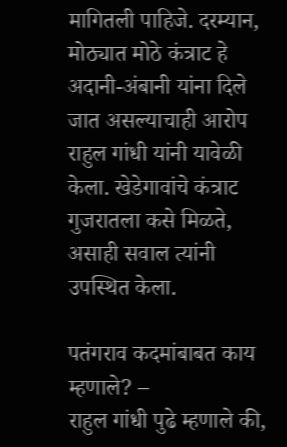मागितली पाहिजे. दरम्यान, मोठ्यात मोठे कंत्राट हे अदानी-अंबानी यांना दिले जात असल्याचाही आरोप राहुल गांधी यांनी यावेळी केला. खेडेगावांचे कंत्राट गुजरातला कसे मिळते, असाही सवाल त्यांनी उपस्थित केला.

पतंगराव कदमांबाबत काय म्हणाले? –
राहुल गांधी पुढे म्हणाले की,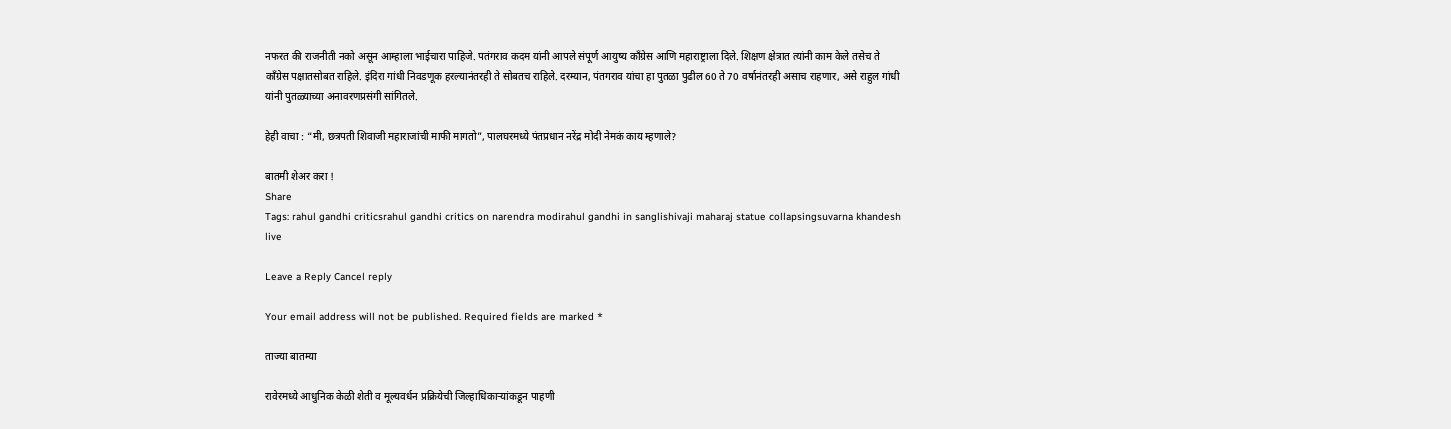नफरत की राजनीती नको असून आम्हाला भाईचारा पाहिजे. पतंगराव कदम यांनी आपले संपूर्ण आयुष्य काँग्रेस आणि महाराष्ट्राला दिले. शिक्षण क्षेत्रात त्यांनी काम केले तसेच ते काँग्रेस पक्षातसोबत राहिले. इंदिरा गांधी निवडणूक हरल्यानंतरही ते सोबतच राहिले. दरम्यान, पंतगराव यांचा हा पुतळा पुढील 60 ते 70 वर्षानंतरही असाच राहणार, असे राहुल गांधी यांनी पुतळ्याच्या अनावरणप्रसंगी सांगितले.

हेही वाचा : “मी, छत्रपती शिवाजी महाराजांची माफी मागतो”, पालघरमध्ये पंतप्रधान नरेंद्र मोदी नेमकं काय म्हणाले?

बातमी शेअर करा !
Share
Tags: rahul gandhi criticsrahul gandhi critics on narendra modirahul gandhi in sanglishivaji maharaj statue collapsingsuvarna khandesh live

Leave a Reply Cancel reply

Your email address will not be published. Required fields are marked *

ताज्या बातम्या

रावेरमध्ये आधुनिक केळी शेती व मूल्यवर्धन प्रक्रियेची जिल्हाधिकाऱ्यांकडून पाहणी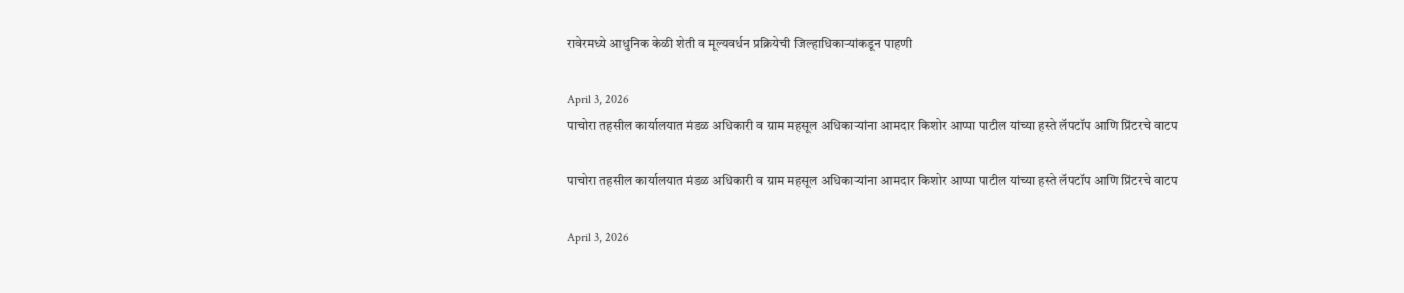रावेरमध्ये आधुनिक केळी शेती व मूल्यवर्धन प्रक्रियेची जिल्हाधिकाऱ्यांकडून पाहणी

April 3, 2026
पाचोरा तहसील कार्यालयात मंडळ अधिकारी व ग्राम महसूल अधिकाऱ्यांना आमदार किशोर आप्पा पाटील यांच्या हस्ते लॅपटॉप आणि प्रिंटरचे वाटप

पाचोरा तहसील कार्यालयात मंडळ अधिकारी व ग्राम महसूल अधिकाऱ्यांना आमदार किशोर आप्पा पाटील यांच्या हस्ते लॅपटॉप आणि प्रिंटरचे वाटप

April 3, 2026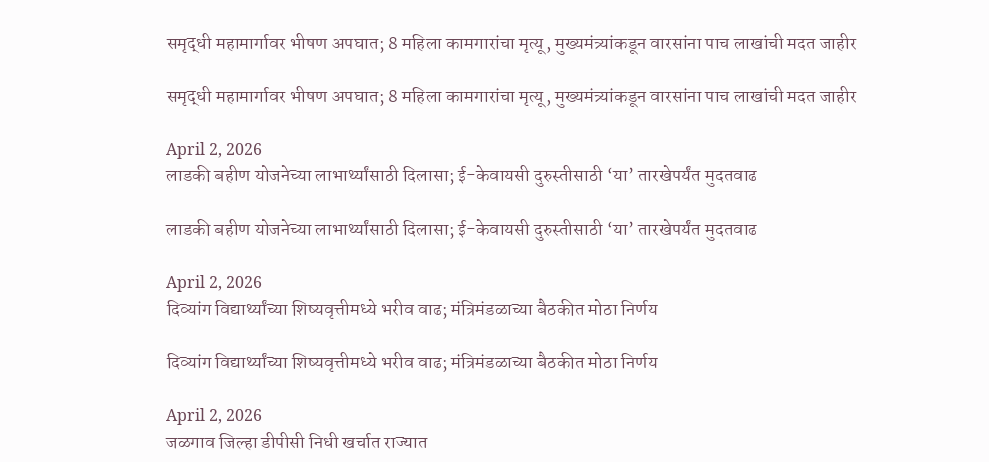समृद्धी महामार्गावर भीषण अपघात; 8 महिला कामगारांचा मृत्यू, मुख्यमंत्र्यांकडून वारसांना पाच लाखांची मदत जाहीर

समृद्धी महामार्गावर भीषण अपघात; 8 महिला कामगारांचा मृत्यू, मुख्यमंत्र्यांकडून वारसांना पाच लाखांची मदत जाहीर

April 2, 2026
लाडकी बहीण योजनेच्या लाभार्थ्यांसाठी दिलासा; ई-केवायसी दुरुस्तीसाठी ‘या’ तारखेपर्यंत मुदतवाढ

लाडकी बहीण योजनेच्या लाभार्थ्यांसाठी दिलासा; ई-केवायसी दुरुस्तीसाठी ‘या’ तारखेपर्यंत मुदतवाढ

April 2, 2026
दिव्यांग विद्यार्थ्यांच्या शिष्यवृत्तीमध्ये भरीव वाढ; मंत्रिमंडळाच्या बैठकीत मोठा निर्णय

दिव्यांग विद्यार्थ्यांच्या शिष्यवृत्तीमध्ये भरीव वाढ; मंत्रिमंडळाच्या बैठकीत मोठा निर्णय

April 2, 2026
जळगाव जिल्हा डीपीसी निधी खर्चात राज्यात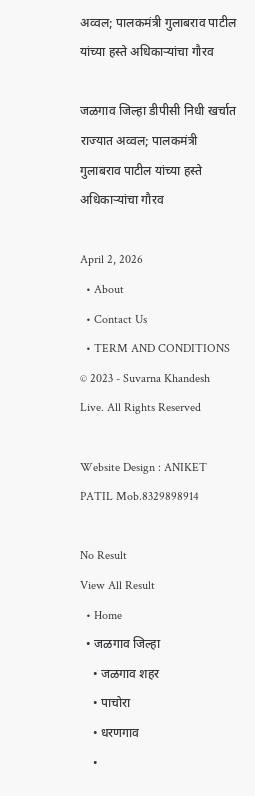अव्वल; पालकमंत्री गुलाबराव पाटील यांच्या हस्ते अधिकाऱ्यांचा गौरव

जळगाव जिल्हा डीपीसी निधी खर्चात राज्यात अव्वल; पालकमंत्री गुलाबराव पाटील यांच्या हस्ते अधिकाऱ्यांचा गौरव

April 2, 2026
  • About
  • Contact Us
  • TERM AND CONDITIONS
© 2023 - Suvarna Khandesh Live. All Rights Reserved

Website Design : ANIKET PATIL Mob.8329898914

No Result
View All Result
  • Home
  • जळगाव जिल्हा
    • जळगाव शहर
    • पाचोरा
    • धरणगाव
    •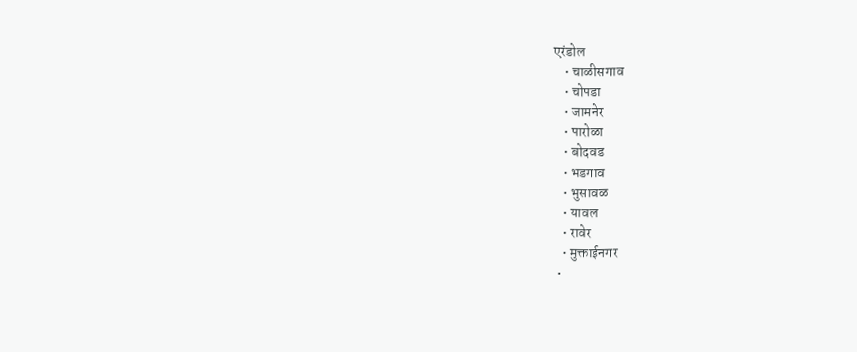एरंडोल
    • चाळीसगाव
    • चोपडा
    • जामनेर
    • पारोळा
    • बोदवड
    • भडगाव
    • भुसावळ
    • यावल
    • रावेर
    • मुक्ताईनगर
  •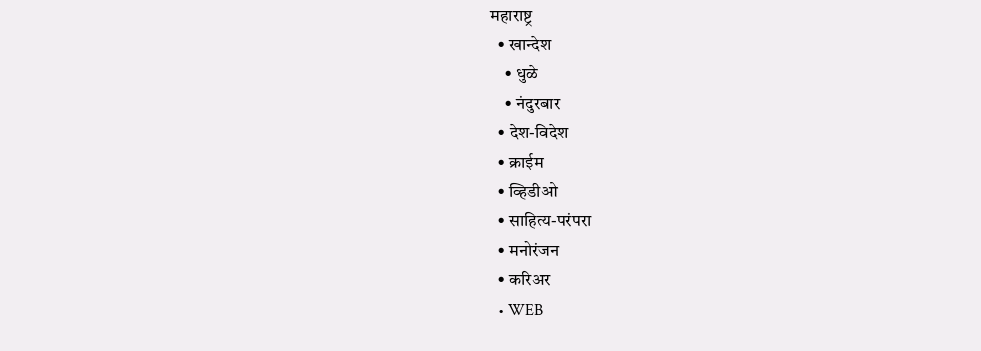महाराष्ट्र
  • खान्देश
    • धुळे
    • नंदुरबार
  • देश-विदेश
  • क्राईम
  • व्हिडीओ
  • साहित्य-परंपरा
  • मनोरंजन
  • करिअर
  • WEB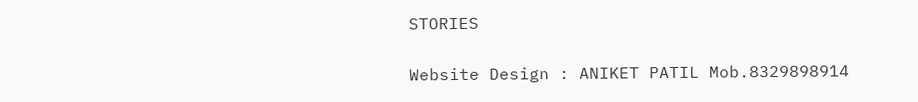STORIES

Website Design : ANIKET PATIL Mob.8329898914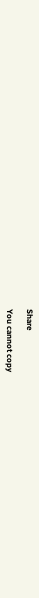Share

You cannot copy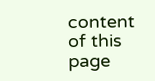content of this page